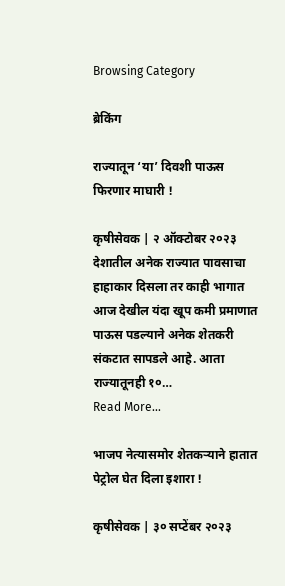Browsing Category

ब्रेकिंग

राज्यातून ‘या’ दिवशी पाऊस फिरणार माघारी !

कृषीसेवक | २ ऑक्टोबर २०२३ देशातील अनेक राज्यात पावसाचा हाहाकार दिसला तर काही भागात आज देखील यंदा खूप कमी प्रमाणात पाऊस पडल्याने अनेक शेतकरी संकटात सापडले आहे. आता राज्यातूनही १०…
Read More...

भाजप नेत्यासमोर शेतकऱ्याने हातात पेट्रोल घेत दिला इशारा !

कृषीसेवक | ३० सप्टेंबर २०२३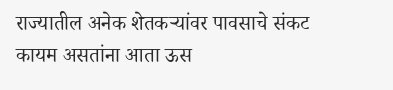राज्यातील अनेक शेतकऱ्यांवर पावसाचे संकट कायम असतांना आता ऊस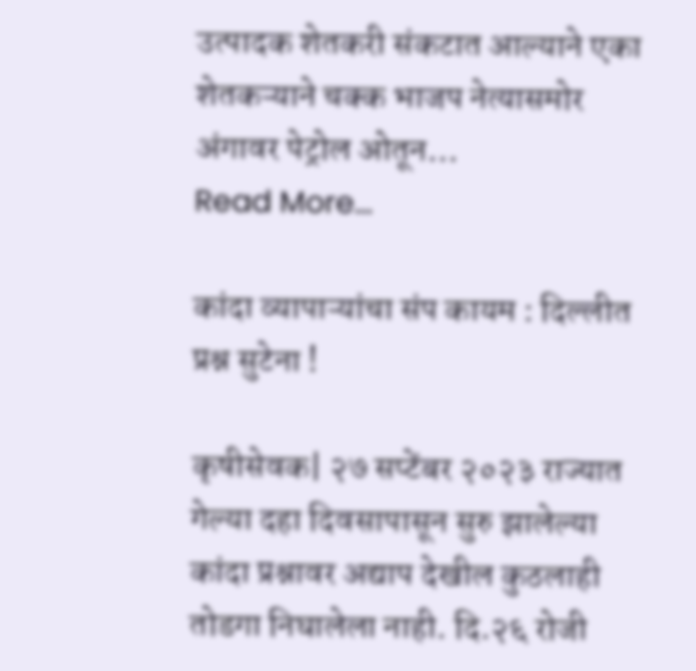उत्पादक शेतकरी संकटात आल्याने एका शेतकऱ्याने चक्क भाजप नेत्यासमोर अंगावर पेट्रोल ओतून…
Read More...

कांदा व्यापाऱ्यांचा संप कायम : दिल्लीत प्रश्न सुटेना !

कृषीसेवक| २७ सप्टेंबर २०२३ राज्यात गेल्या दहा दिवसापासून सुरु झालेल्या कांदा प्रश्नावर अद्याप देखील कुठलाही तोडगा निघालेला नाही. दि.२६ रोजी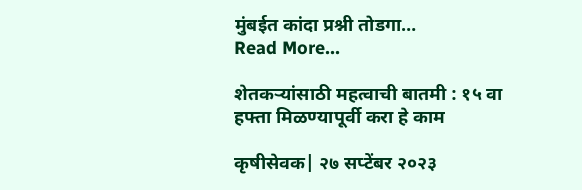मुंबईत कांदा प्रश्नी तोडगा…
Read More...

शेतकऱ्यांसाठी महत्वाची बातमी : १५ वा हफ्ता मिळण्यापूर्वी करा हे काम

कृषीसेवक| २७ सप्टेंबर २०२३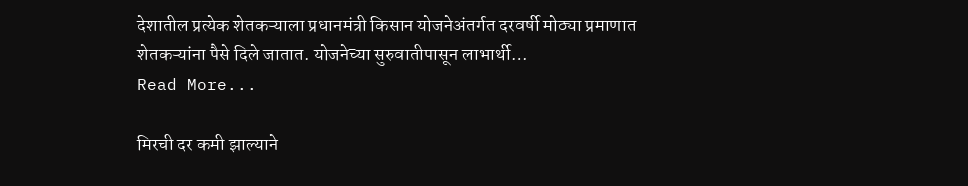देशातील प्रत्येक शेतकऱ्याला प्रधानमंत्री किसान योजनेअंतर्गत दरवर्षी मोठ्या प्रमाणात शेतकऱ्यांना पैसे दिले जातात. योजनेच्या सुरुवातीपासून लाभार्थी…
Read More...

मिरची दर कमी झाल्याने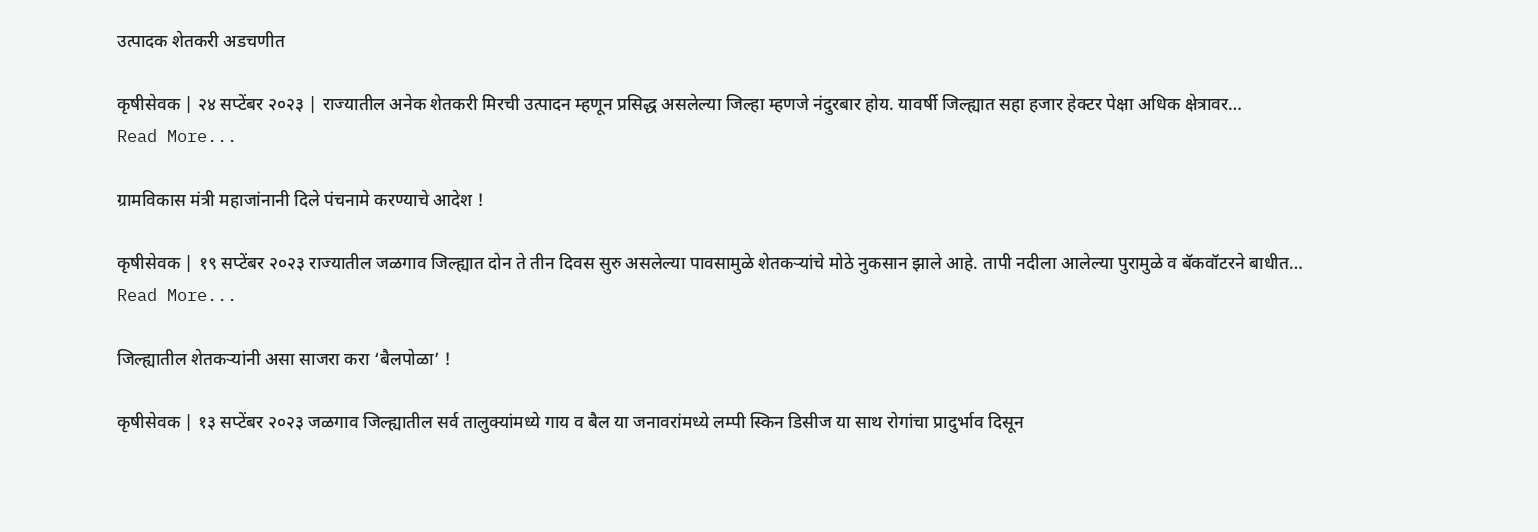उत्पादक शेतकरी अडचणीत

कृषीसेवक | २४ सप्टेंबर २०२३ | राज्यातील अनेक शेतकरी मिरची उत्पादन म्हणून प्रसिद्ध असलेल्या जिल्हा म्हणजे नंदुरबार होय. यावर्षी जिल्ह्यात सहा हजार हेक्टर पेक्षा अधिक क्षेत्रावर…
Read More...

ग्रामविकास मंत्री महाजांनानी दिले पंचनामे करण्याचे आदेश !

कृषीसेवक | १९ सप्टेंबर २०२३ राज्यातील जळगाव जिल्ह्यात दोन ते तीन दिवस सुरु असलेल्या पावसामुळे शेतकऱ्यांचे मोठे नुकसान झाले आहे. तापी नदीला आलेल्या पुरामुळे व बॅकवॉटरने बाधीत…
Read More...

जिल्ह्यातील शेतकऱ्यांनी असा साजरा करा ‘बैलपोळा’ !

कृषीसेवक | १३ सप्टेंबर २०२३ जळगाव जिल्ह्यातील सर्व तालुक्यांमध्ये गाय व बैल या जनावरांमध्ये लम्पी स्किन डिसीज या साथ रोगांचा प्रादुर्भाव दिसून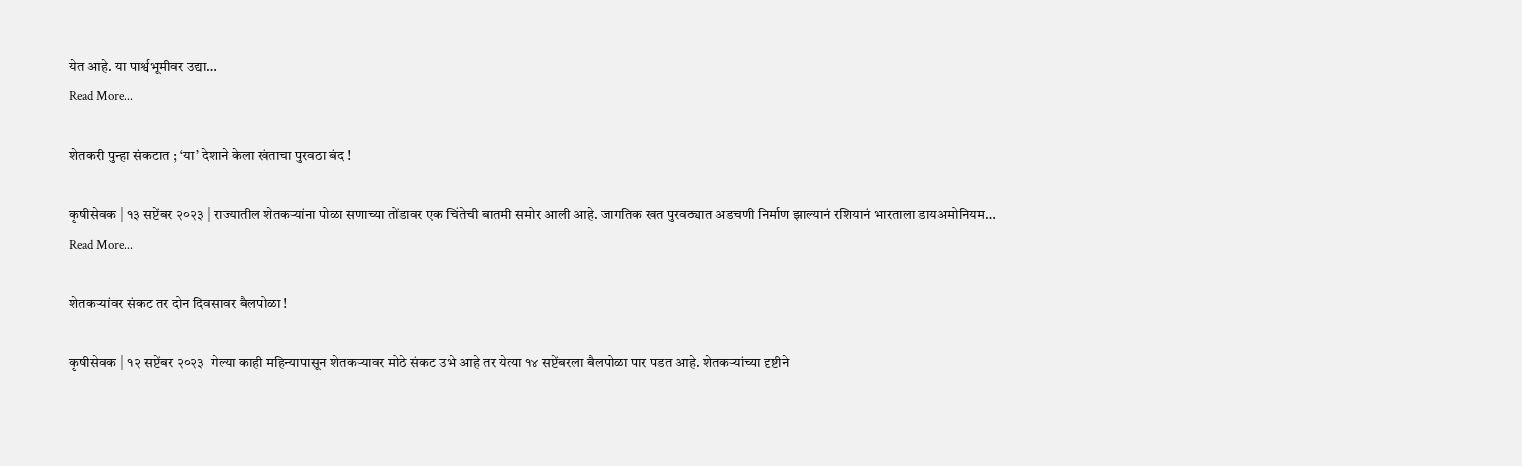येत आहे. या पार्श्वभूमीवर उद्या…
Read More...

शेतकरी पुन्हा संकटात ; ‘या’ देशाने केला खंताचा पुरवठा बंद !

कृषीसेवक | १३ सप्टेंबर २०२३ | राज्यातील शेतकऱ्यांना पोळा सणाच्या तोंडावर एक चिंतेची बातमी समोर आली आहे. जागतिक खत पुरवठ्यात अडचणी निर्माण झाल्यानं रशियानं भारताला डायअमोनियम…
Read More...

शेतकऱ्यांवर संकट तर दोन दिवसावर बैलपोळा !

कृषीसेवक | १२ सप्टेंबर २०२३  गेल्या काही महिन्यापासून शेतकऱ्यावर मोठे संकट उभे आहे तर येत्या १४ सप्टेंबरला बैलपोळा पार पडत आहे. शेतकऱ्यांच्या दृष्टीने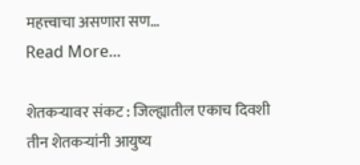महत्त्वाचा असणारा सण…
Read More...

शेतकऱ्यावर संकट : जिल्ह्यातील एकाच दिवशी तीन शेतकऱ्यांनी आयुष्य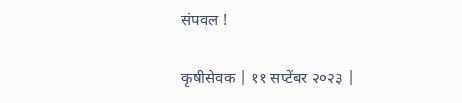संपवल !

कृषीसेवक | ११ सप्टेंबर २०२३ |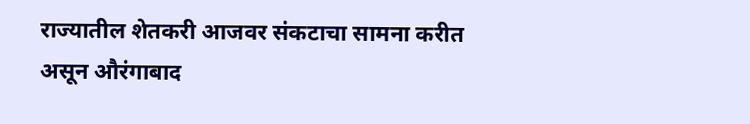राज्यातील शेतकरी आजवर संकटाचा सामना करीत असून औरंगाबाद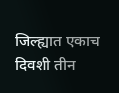जिल्ह्यात एकाच दिवशी तीन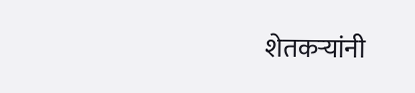शेतकऱ्यांनी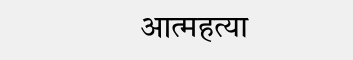आत्महत्या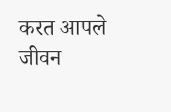करत आपले जीवन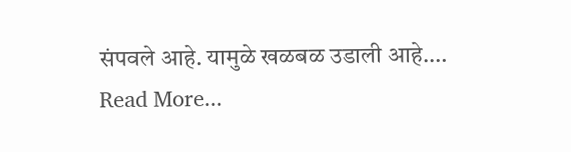संपवले आहे. यामुळे खळबळ उडाली आहे.…
Read More...